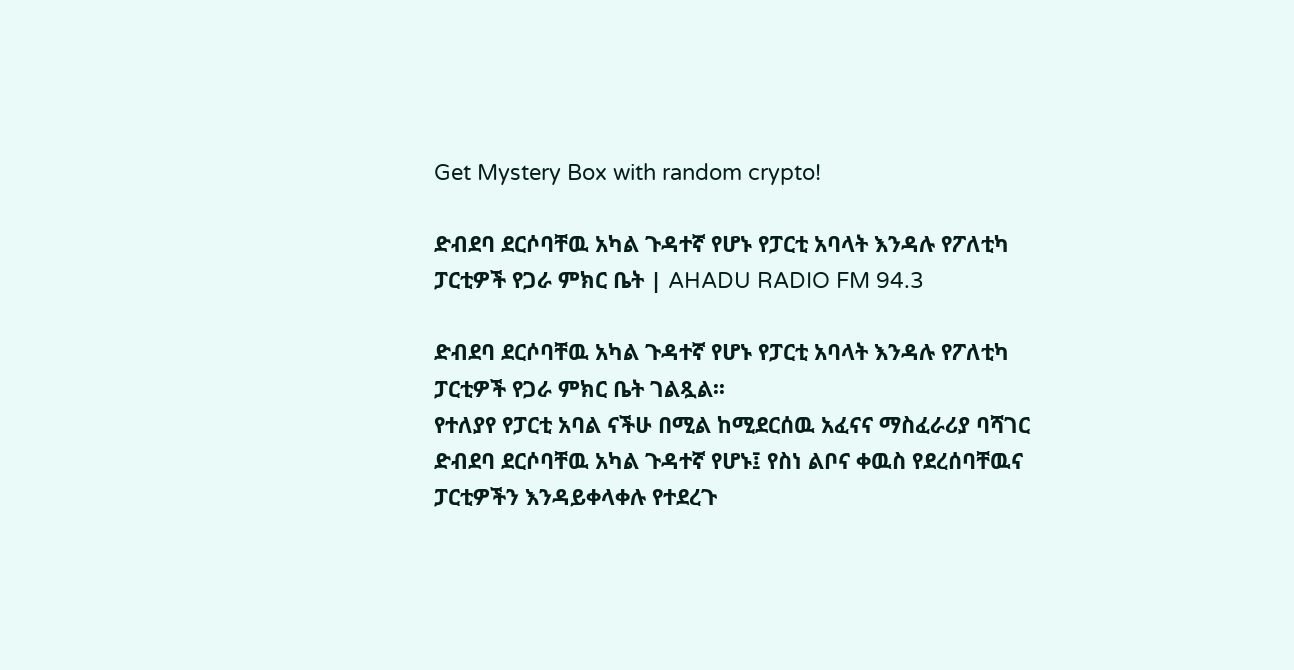Get Mystery Box with random crypto!

ድብደባ ደርሶባቸዉ አካል ጉዳተኛ የሆኑ የፓርቲ አባላት እንዳሉ የፖለቲካ ፓርቲዎች የጋራ ምክር ቤት | AHADU RADIO FM 94.3

ድብደባ ደርሶባቸዉ አካል ጉዳተኛ የሆኑ የፓርቲ አባላት እንዳሉ የፖለቲካ ፓርቲዎች የጋራ ምክር ቤት ገልጿል፡፡
የተለያየ የፓርቲ አባል ናችሁ በሚል ከሚደርሰዉ አፈናና ማስፈራሪያ ባሻገር ድብደባ ደርሶባቸዉ አካል ጉዳተኛ የሆኑ፤ የስነ ልቦና ቀዉስ የደረሰባቸዉና ፓርቲዎችን እንዳይቀላቀሉ የተደረጉ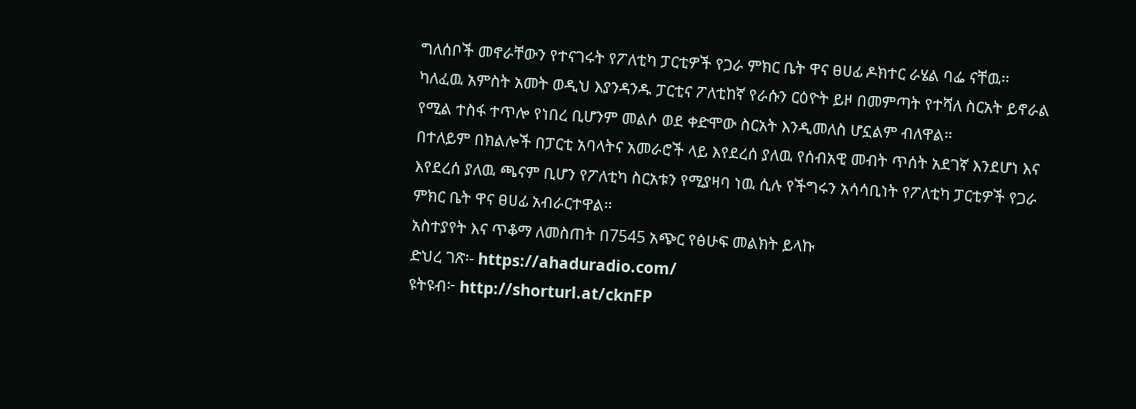ግለሰቦች መኖራቸውን የተናገሩት የፖለቲካ ፓርቲዎች የጋራ ምክር ቤት ዋና ፀሀፊ ዶክተር ራሄል ባፌ ናቸዉ፡፡
ካለፈዉ አምስት አመት ወዲህ እያንዳንዱ ፓርቲና ፖለቲከኛ የራሱን ርዕዮት ይዞ በመምጣት የተሻለ ስርአት ይኖራል የሚል ተስፋ ተጥሎ የነበረ ቢሆንም መልሶ ወደ ቀድሞው ስርአት እንዲመለስ ሆኗልም ብለዋል፡፡
በተለይም በክልሎች በፓርቲ አባላትና አመራሮች ላይ እየደረሰ ያለዉ የሰብአዊ መብት ጥሰት አደገኛ እንደሆነ እና እየደረሰ ያለዉ ጫናም ቢሆን የፖለቲካ ስርአቱን የሚያዛባ ነዉ ሲሉ የችግሩን አሳሳቢነት የፖለቲካ ፓርቲዎች የጋራ ምክር ቤት ዋና ፀሀፊ አብራርተዋል፡፡
አስተያየት እና ጥቆማ ለመስጠት በ7545 አጭር የፅሁፍ መልክት ይላኩ
ድህረ ገጽ፡- https://ahaduradio.com/
ዩትዩብ፦ http://shorturl.at/cknFP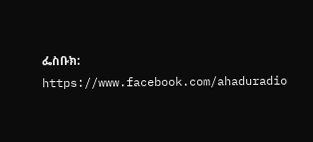ፌስቡክ: https://www.facebook.com/ahaduradio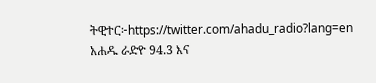ትዊተር፦https://twitter.com/ahadu_radio?lang=en
አሐዱ ራድዮ 94.3 እና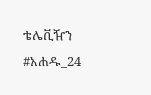ቴሌቪዥን #አሐዱ_24